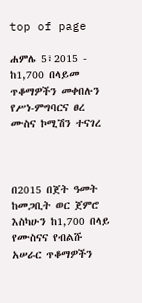top of page

ሐምሌ 5፣2015 - ከ1,700 በላይመ ጥቆማዎችን መቀበሉን የሥነ-ምግባርና ፀረ ሙስና ኮሚሽን ተናገረ



በ2015 በጀት ዓመት ከመጋቢት ወር ጀምሮ እስካሁን ከ1,700 በላይ የሙስናና የብልሹ አሠራር ጥቆማዎችን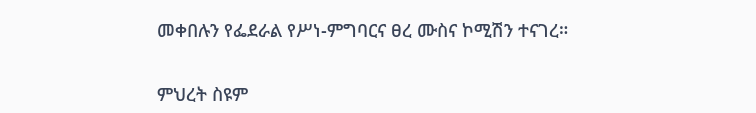መቀበሉን የፌደራል የሥነ-ምግባርና ፀረ ሙስና ኮሚሽን ተናገረ።


ምህረት ስዩም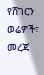የሸገርን ወሬዎች፣ መረጃ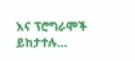እና ፕሮግራሞች ይከታተሉ…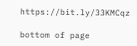https://bit.ly/33KMCqz

bottom of page